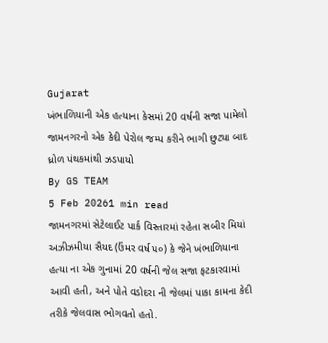Gujarat
ખંભાળિયાની એક હત્યાના કેસમાં 20 વર્ષની સજા પામેલો જામનગરનો એક કેદી પેરોલ જમ્પ કરીને ભાગી છુટ્યા બાદ ધ્રોળ પંથકમાંથી ઝડપાયો
By GS TEAM
5 Feb 20261 min read
જામનગરમાં સેટેલાઈટ પાર્ક વિસ્તારમાં રહેતા સબીર મિયાં અઝીઝમીયા સૈયદ (ઉંમર વર્ષ ૫૦) કે જેને ખંભાળિયાના હત્યા ના એક ગુનામાં 20 વર્ષની જેલ સજા ફટકારવામાં આવી હતી, અને પોતે વડોદરા ની જેલમાં પાકા કામના કેદી તરીકે જેલવાસ ભોગવતો હતો.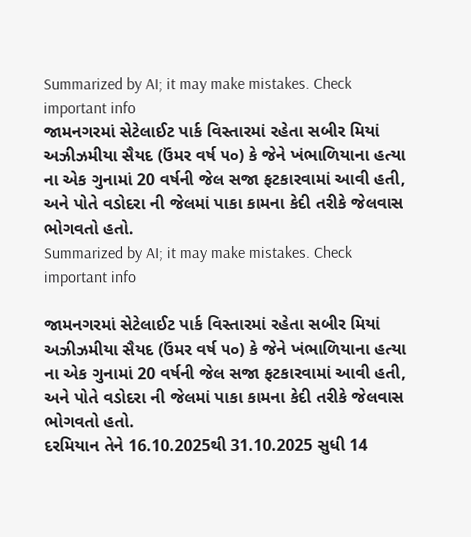Summarized by AI; it may make mistakes. Check important info
જામનગરમાં સેટેલાઈટ પાર્ક વિસ્તારમાં રહેતા સબીર મિયાં અઝીઝમીયા સૈયદ (ઉંમર વર્ષ ૫૦) કે જેને ખંભાળિયાના હત્યા ના એક ગુનામાં 20 વર્ષની જેલ સજા ફટકારવામાં આવી હતી, અને પોતે વડોદરા ની જેલમાં પાકા કામના કેદી તરીકે જેલવાસ ભોગવતો હતો.
Summarized by AI; it may make mistakes. Check important info

જામનગરમાં સેટેલાઈટ પાર્ક વિસ્તારમાં રહેતા સબીર મિયાં અઝીઝમીયા સૈયદ (ઉંમર વર્ષ ૫૦) કે જેને ખંભાળિયાના હત્યા ના એક ગુનામાં 20 વર્ષની જેલ સજા ફટકારવામાં આવી હતી, અને પોતે વડોદરા ની જેલમાં પાકા કામના કેદી તરીકે જેલવાસ ભોગવતો હતો.
દરમિયાન તેને 16.10.2025થી 31.10.2025 સુધી 14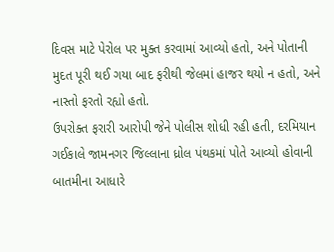દિવસ માટે પેરોલ પર મુક્ત કરવામાં આવ્યો હતો, અને પોતાની મુદત પૂરી થઈ ગયા બાદ ફરીથી જેલમાં હાજર થયો ન હતો, અને નાસ્તો ફરતો રહ્યો હતો.
ઉપરોક્ત ફરારી આરોપી જેને પોલીસ શોધી રહી હતી, દરમિયાન ગઈકાલે જામનગર જિલ્લાના ધ્રોલ પંથકમાં પોતે આવ્યો હોવાની બાતમીના આધારે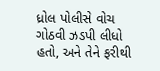ધ્રોલ પોલીસે વોચ ગોઠવી ઝડપી લીધો હતો, અને તેને ફરીથી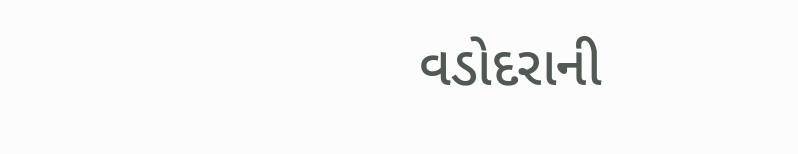વડોદરાની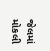જેલમાં મોકલી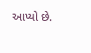આપ્યો છે.